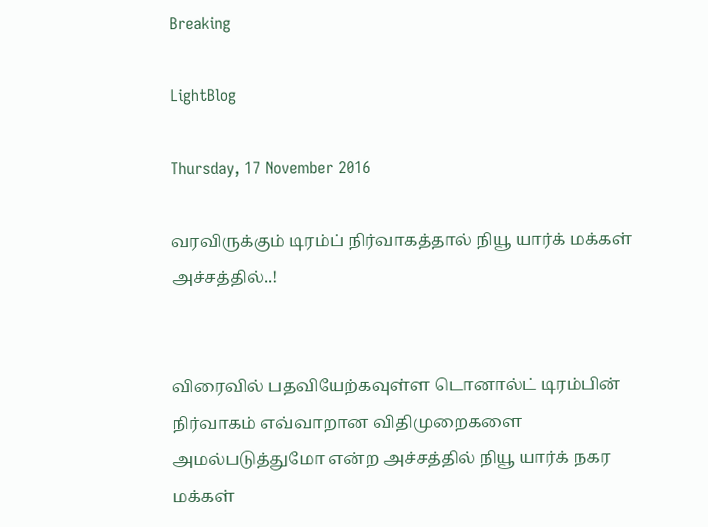Breaking

LightBlog

Thursday, 17 November 2016

வரவிருக்கும் டிரம்ப் நிர்வாகத்தால் நியூ யார்க் மக்கள் அச்சத்தில்..!


விரைவில் பதவியேற்கவுள்ள டொனால்ட் டிரம்பின் நிர்வாகம் எவ்வாறான விதிமுறைகளை அமல்படுத்துமோ என்ற அச்சத்தில் நியூ யார்க் நகர மக்கள்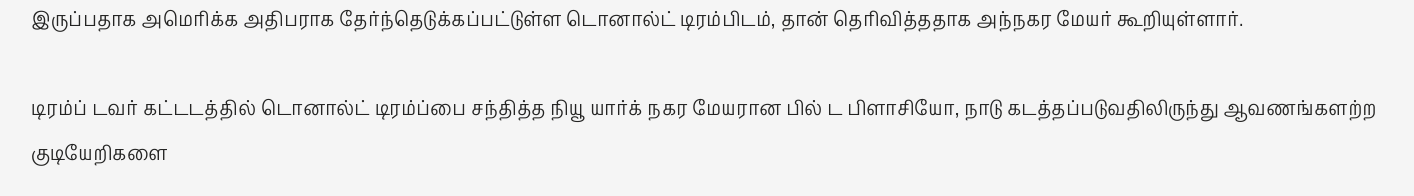இருப்பதாக அமெரிக்க அதிபராக தேர்ந்தெடுக்கப்பட்டுள்ள டொனால்ட் டிரம்பிடம், தான் தெரிவித்ததாக அந்நகர மேயர் கூறியுள்ளார்.

டிரம்ப் டவர் கட்டடத்தில் டொனால்ட் டிரம்ப்பை சந்தித்த நியூ யார்க் நகர மேயரான பில் ட பிளாசியோ, நாடு கடத்தப்படுவதிலிருந்து ஆவணங்களற்ற குடியேறிகளை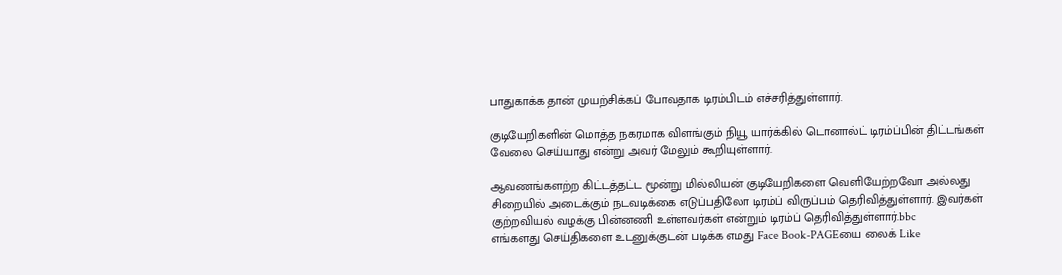பாதுகாக்க தான் முயற்சிக்கப் போவதாக டிரம்பிடம் எச்சரித்துள்ளார்.

குடியேறிகளின் மொத்த நகரமாக விளங்கும் நியூ யார்க்கில் டொனால்ட் டிரம்ப்பின் திட்டங்கள் வேலை செய்யாது என்று அவர் மேலும் கூறியுள்ளார்.

ஆவணங்களற்ற கிட்டத்தட்ட மூன்று மில்லியன் குடியேறிகளை வெளியேற்றவோ அல்லது சிறையில் அடைக்கும் நடவடிக்கை எடுப்பதிலோ டிரம்ப் விருப்பம் தெரிவித்துள்ளார். இவர்கள் குற்றவியல் வழக்கு பின்னணி உள்ளவர்கள் என்றும் டிரம்ப் தெரிவித்துள்ளார்.bbc
எங்களது செய்திகளை உடனுக்குடன் படிக்க எமது Face Book-PAGEயை லைக் Like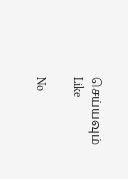செய்யவும்
Like

No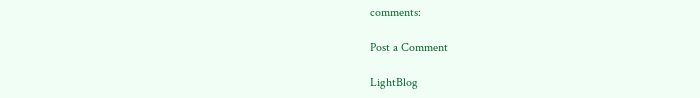comments:

Post a Comment

LightBlog